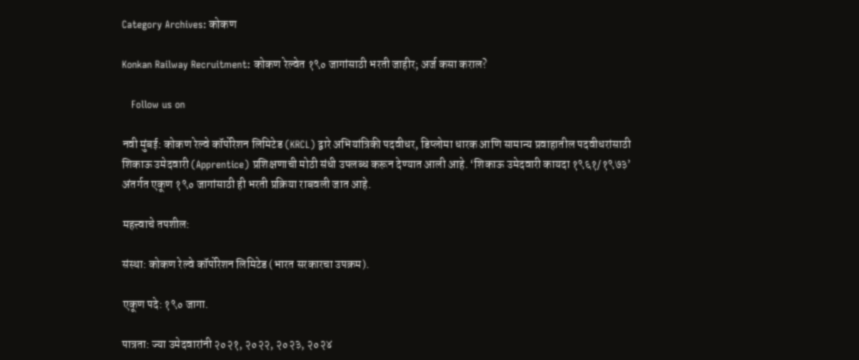Category Archives: कोकण

Konkan Railway Recruitment: कोकण रेल्वेत १९० जागांसाठी भरती जाहीर; अर्ज कसा कराल?

   Follow us on

नवी मुंबई: कोकण रेल्वे कॉर्पोरेशन लिमिटेड (KRCL) द्वारे अभियांत्रिकी पदवीधर, डिप्लोमा धारक आणि सामान्य प्रवाहातील पदवीधरांसाठी शिकाऊ उमेदवारी (Apprentice) प्रशिक्षणाची मोठी संधी उपलब्ध करून देण्यात आली आहे. ‘शिकाऊ उमेदवारी कायदा १९६१/१९७३’ अंतर्गत एकूण १९० जागांसाठी ही भरती प्रक्रिया राबवली जात आहे.

महत्त्वाचे तपशील:

संस्था: कोकण रेल्वे कॉर्पोरेशन लिमिटेड (भारत सरकारचा उपक्रम).

एकूण पदे: १९० जागा.

पात्रता: ज्या उमेदवारांनी २०२१, २०२२, २०२३, २०२४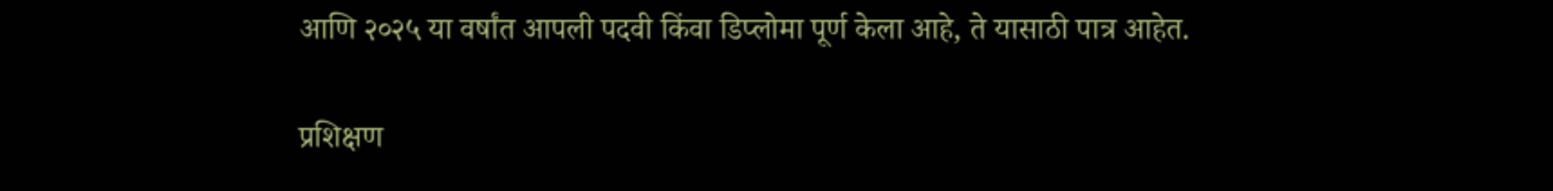आणि २०२५ या वर्षांत आपली पदवी किंवा डिप्लोमा पूर्ण केला आहे, ते यासाठी पात्र आहेत.

प्रशिक्षण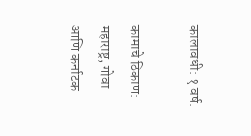कालावधी: १ वर्ष.

कामाचे ठिकाण: महाराष्ट्र, गोवा आणि कर्नाटक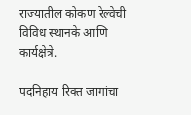राज्यातील कोकण रेल्वेची विविध स्थानके आणि कार्यक्षेत्रे.

पदनिहाय रिक्त जागांचा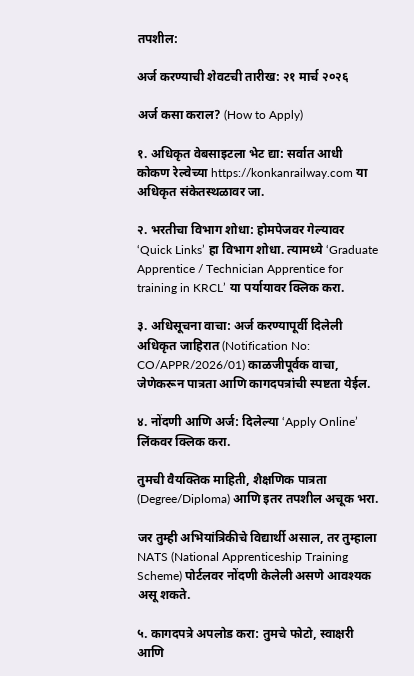तपशील:

अर्ज करण्याची शेवटची तारीख: २१ मार्च २०२६

अर्ज कसा कराल? (How to Apply)

१. अधिकृत वेबसाइटला भेट द्या: सर्वात आधी कोकण रेल्वेच्या https://konkanrailway.com या अधिकृत संकेतस्थळावर जा.

२. भरतीचा विभाग शोधा: होमपेजवर गेल्यावर ‘Quick Links’ हा विभाग शोधा. त्यामध्ये ‘Graduate Apprentice / Technician Apprentice for training in KRCL’ या पर्यायावर क्लिक करा.

३. अधिसूचना वाचा: अर्ज करण्यापूर्वी दिलेली अधिकृत जाहिरात (Notification No: CO/APPR/2026/01) काळजीपूर्वक वाचा, जेणेकरून पात्रता आणि कागदपत्रांची स्पष्टता येईल.

४. नोंदणी आणि अर्ज: दिलेल्या ‘Apply Online’ लिंकवर क्लिक करा.

तुमची वैयक्तिक माहिती, शैक्षणिक पात्रता (Degree/Diploma) आणि इतर तपशील अचूक भरा.

जर तुम्ही अभियांत्रिकीचे विद्यार्थी असाल, तर तुम्हाला NATS (National Apprenticeship Training Scheme) पोर्टलवर नोंदणी केलेली असणे आवश्यक असू शकते.

५. कागदपत्रे अपलोड करा: तुमचे फोटो, स्वाक्षरी आणि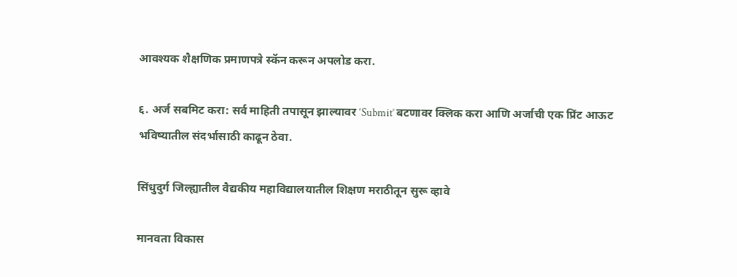आवश्यक शैक्षणिक प्रमाणपत्रे स्कॅन करून अपलोड करा.

६. अर्ज सबमिट करा: सर्व माहिती तपासून झाल्यावर ‘Submit’ बटणावर क्लिक करा आणि अर्जाची एक प्रिंट आऊट भविष्यातील संदर्भासाठी काढून ठेवा.

सिंधुदुर्ग जिल्ह्यातील वैद्यकीय महाविद्यालयातील शिक्षण मराठीतून सुरू व्हावे

मानवता विकास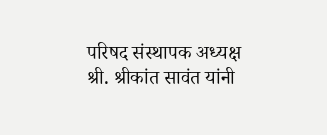परिषद संस्थापक अध्यक्ष श्री. श्रीकांत सावंत यांनी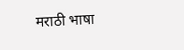मराठी भाषा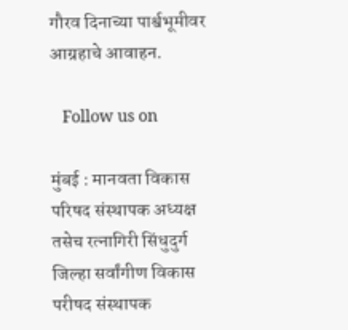गौरव दिनाच्या पार्श्वभूमीवर आग्रहाचे आवाहन.

   Follow us on

मुंबई : मानवता विकास परिषद संस्थापक अध्यक्ष तसेच रत्नागिरी सिंधुदुर्ग जिल्हा सर्वांगीण विकास परीषद संस्थापक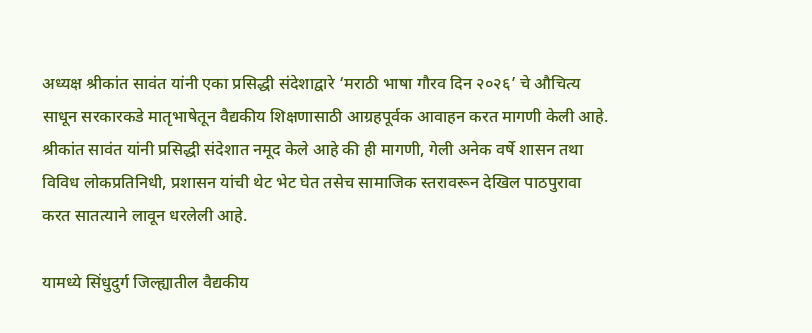अध्यक्ष श्रीकांत सावंत यांनी एका प्रसिद्धी संदेशाद्वारे ‘मराठी भाषा गौरव दिन २०२६’ चे औचित्य साधून सरकारकडे मातृभाषेतून वैद्यकीय शिक्षणासाठी आग्रहपूर्वक आवाहन करत मागणी केली आहे. श्रीकांत सावंत यांनी प्रसिद्धी संदेशात नमूद केले आहे की ही मागणी, गेली अनेक वर्षे शासन तथा विविध लोकप्रतिनिधी, प्रशासन यांची थेट भेट घेत तसेच सामाजिक स्तरावरून देखिल पाठपुरावा करत सातत्याने लावून धरलेली आहे.

यामध्ये सिंधुदुर्ग जिल्ह्यातील वैद्यकीय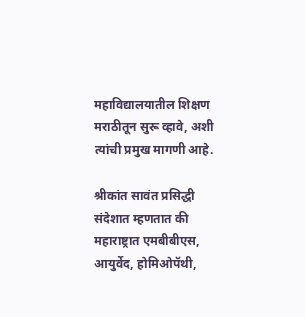महाविद्यालयातील शिक्षण मराठीतून सुरू व्हावे, अशी त्यांची प्रमुख मागणी आहे.

श्रीकांत सावंत प्रसिद्धी संदेशात म्हणतात की महाराष्ट्रात एमबीबीएस, आयुर्वेद, होमिओपॅथी,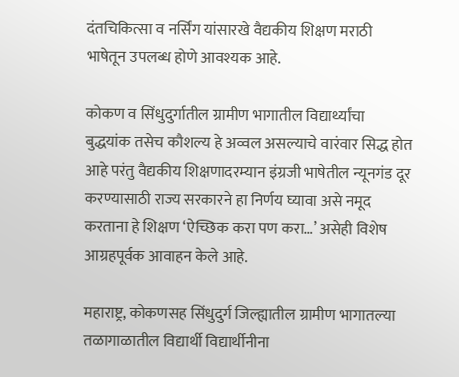दंतचिकित्सा व नर्सिंग यांसारखे वैद्यकीय शिक्षण मराठी भाषेतून उपलब्ध होणे आवश्यक आहे.

कोकण व सिंधुदुर्गातील ग्रामीण भागातील विद्यार्थ्यांचा बुद्धयांक तसेच कौशल्य हे अव्वल असल्याचे वारंवार सिद्ध होत आहे परंतु वैद्यकीय शिक्षणादरम्यान इंग्रजी भाषेतील न्यूनगंड दूर करण्यासाठी राज्य सरकारने हा निर्णय घ्यावा असे नमूद करताना हे शिक्षण ‘ऐच्छिक करा पण करा…’ असेही विशेष आग्रहपूर्वक आवाहन केले आहे.

महाराष्ट्र, कोकणसह सिंधुदुर्ग जिल्ह्यातील ग्रामीण भागातल्या तळागाळातील विद्यार्थी विद्यार्थीनीना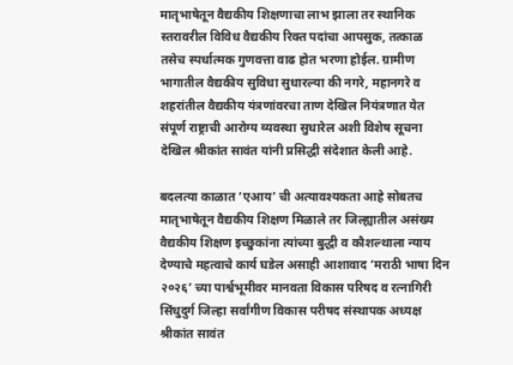मातृभाषेतून वैद्यकीय शिक्षणाचा लाभ झाला तर स्थानिक स्तरावरील विविध वैद्यकीय रिक्त पदांचा आपसुक, तत्काळ तसेच स्पर्धात्मक गुणवत्ता वाढ होत भरणा होईल. ग्रामीण भागातील वैद्यकीय सुविधा सुधारल्या की नगरे, महानगरे व शहरांतील वैद्यकीय यंत्रणांवरचा ताण देखिल नियंत्रणात येत संपूर्ण राष्ट्राची आरोग्य व्यवस्था सुधारेल अशी विशेष सूचना देखिल श्रीकांत सावंत यांनी प्रसिद्धी संदेशात केली आहे.

बदलत्या काळात ‘एआय’ ची अत्यावश्यकता आहे सोबतच मातृभाषेतून वैद्यकीय शिक्षण मिळाले तर जिल्ह्यातील असंख्य वैद्यकीय शिक्षण इच्छुकांना त्यांच्या बुद्धी व कौशल्थाला न्याय देण्याचे महत्वाचे कार्य घडेल असाही आशावाद ‘मराठी भाषा दिन २०२६’ च्या पार्श्वभूमीवर मानवता विकास परिषद व रत्नागिरी सिंधुदुर्ग जिल्हा सर्वांगीण विकास परीषद संस्थापक अध्यक्ष श्रीकांत सावंत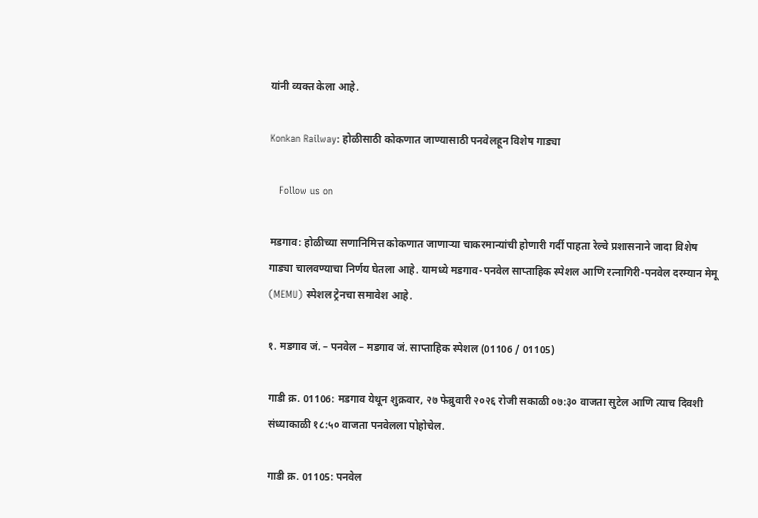यांनी व्यक्त केला आहे.

Konkan Railway: होळीसाठी कोकणात जाण्यासाठी पनवेलहून विशेष गाड्या

   Follow us on

मडगाव: होळीच्या सणानिमित्त कोकणात जाणाऱ्या चाकरमान्यांची होणारी गर्दी पाहता रेल्वे प्रशासनाने जादा विशेष गाड्या चालवण्याचा निर्णय घेतला आहे. यामध्ये मडगाव-पनवेल साप्ताहिक स्पेशल आणि रत्नागिरी-पनवेल दरम्यान मेमू (MEMU) स्पेशल ट्रेनचा समावेश आहे.

१. मडगाव जं. – पनवेल – मडगाव जं. साप्ताहिक स्पेशल (01106 / 01105)

गाडी क्र. 01106: मडगाव येथून शुक्रवार, २७ फेब्रुवारी २०२६ रोजी सकाळी ०७:३० वाजता सुटेल आणि त्याच दिवशी संध्याकाळी १८:५० वाजता पनवेलला पोहोचेल.

गाडी क्र. 01105: पनवेल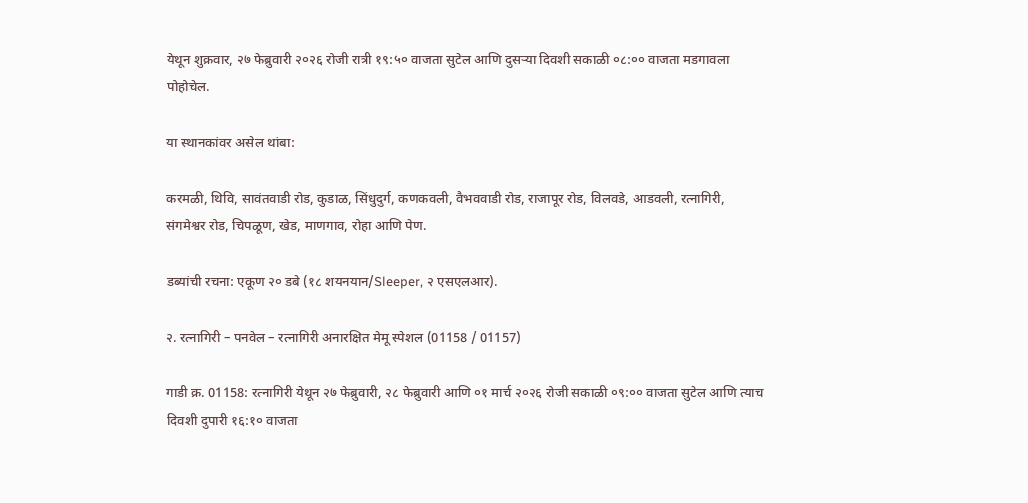येथून शुक्रवार, २७ फेब्रुवारी २०२६ रोजी रात्री १९:५० वाजता सुटेल आणि दुसऱ्या दिवशी सकाळी ०८:०० वाजता मडगावला पोहोचेल.

या स्थानकांवर असेल थांबा:

करमळी, थिवि, सावंतवाडी रोड, कुडाळ, सिंधुदुर्ग, कणकवली, वैभववाडी रोड, राजापूर रोड, विलवडे, आडवली, रत्नागिरी, संगमेश्वर रोड, चिपळूण, खेड, माणगाव, रोहा आणि पेण.

डब्यांची रचना: एकूण २० डबे (१८ शयनयान/Sleeper, २ एसएलआर).

२. रत्नागिरी – पनवेल – रत्नागिरी अनारक्षित मेमू स्पेशल (01158 / 01157)

गाडी क्र. 01158: रत्नागिरी येथून २७ फेब्रुवारी, २८ फेब्रुवारी आणि ०१ मार्च २०२६ रोजी सकाळी ०९:०० वाजता सुटेल आणि त्याच दिवशी दुपारी १६:१० वाजता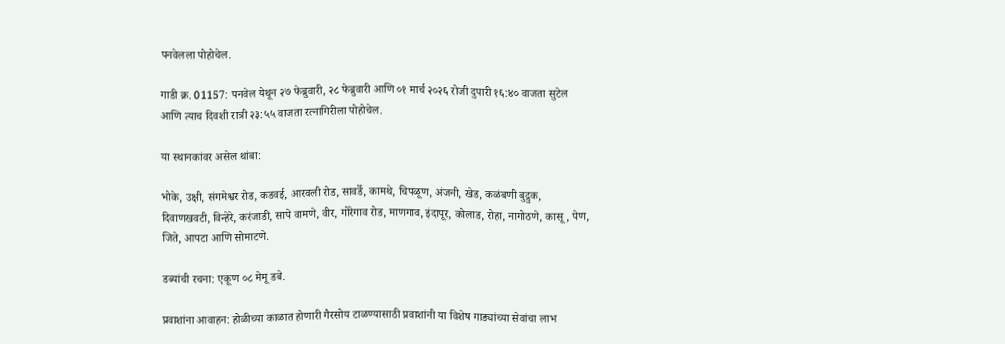पनवेलला पोहोचेल.

गाडी क्र. 01157: पनवेल येथून २७ फेब्रुवारी, २८ फेब्रुवारी आणि ०१ मार्च २०२६ रोजी दुपारी १६:४० वाजता सुटेल आणि त्याच दिवशी रात्री २३:५५ वाजता रत्नागिरीला पोहोचेल.

या स्थानकांवर असेल थांबा:

भोके, उक्षी, संगमेश्वर रोड, कडवई, आरवली रोड, सावर्डे, कामथे, चिपळूण, अंजनी, खेड, कळंबणी बुद्रुक, दिवाणखवटी, विन्हेरे, करंजाडी, सापे वामणे, वीर, गोरेगाव रोड, माणगाव, इंदापूर, कोलाड, रोहा, नागोठणे, कासू, पेण, जिते, आपटा आणि सोमाटणे.

डब्यांची रचना: एकूण ०८ मेमू डबे.

प्रवाशांना आवाहन: होळीच्या काळात होणारी गैरसोय टाळण्यासाठी प्रवाशांनी या विशेष गाड्यांच्या सेवांचा लाभ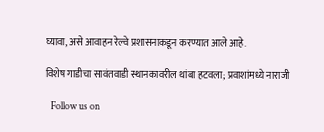घ्यावा, असे आवाहन रेल्वे प्रशासनाकडून करण्यात आले आहे.

विशेष गाडीचा सावंतवाडी स्थानकावरील थांबा हटवला; प्रवाशांमध्ये नाराजी

   Follow us on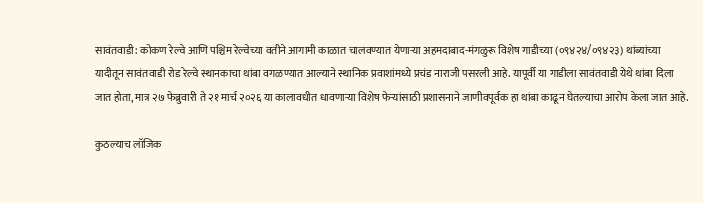सावंतवाडी: कोकण रेल्वे आणि पश्चिम रेल्वेच्या वतीने आगामी काळात चालवण्यात येणाऱ्या अहमदाबाद-मंगळुरू विशेष गाडीच्या (०९४२४/०९४२३) थांब्यांच्या यादीतून सावंतवाडी रोड रेल्वे स्थानकाचा थांबा वगळण्यात आल्याने स्थानिक प्रवाशांमध्ये प्रचंड नाराजी पसरली आहे. यापूर्वी या गाडीला सावंतवाडी येथे थांबा दिला जात होता, मात्र २७ फेब्रुवारी ते २१ मार्च २०२६ या कालावधीत धावणाऱ्या विशेष फेऱ्यांसाठी प्रशासनाने जाणीवपूर्वक हा थांबा काढून घेतल्याचा आरोप केला जात आहे.

कुठल्याच लॉजिक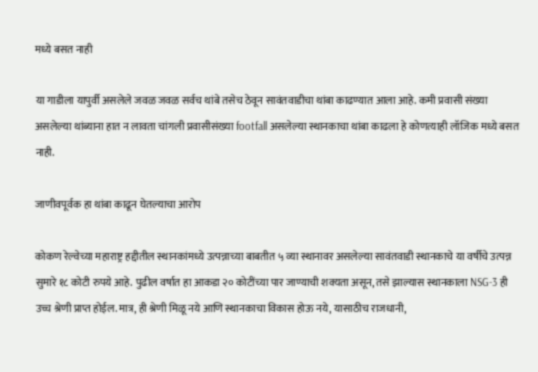मध्ये बसत नाही

या गाडीला यापुर्वी असलेले जवळ जवळ सर्वच थांबे तसेच ठेवून सावंतवाडीचा थांबा काढण्यात आला आहे. कमी प्रवासी संख्या असलेल्या थांब्याना हात न लावता चांगली प्रवासीसंख्या footfall असलेल्या स्थानकाचा थांबा काढला हे कोणत्याही लॉजिक मध्ये बसत नाही.

जाणीवपूर्वक हा थांबा काढून घेतल्याचा आरोप

कोकण रेल्वेच्या महाराष्ट्र हद्दीतील स्थानकांमध्ये उत्पन्नाच्या बाबतीत ५ व्या स्थानावर असलेल्या सावंतवाडी स्थानकाचे या वर्षीचे उत्पन्न सुमारे १८ कोटी रुपये आहे. पुढील वर्षात हा आकडा २० कोटींच्या पार जाण्याची शक्यता असून, तसे झाल्यास स्थानकाला NSG-3 ही उच्च श्रेणी प्राप्त होईल. मात्र, ही श्रेणी मिळू नये आणि स्थानकाचा विकास होऊ नये, यासाठीच राजधानी,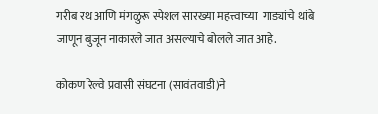गरीब रथ आणि मंगळुरू स्पेशल सारख्या महत्त्वाच्या  गाड्यांचे थांबे जाणून बुजून नाकारले जात असल्याचे बोलले जात आहे.

कोकण रेल्वे प्रवासी संघटना (सावंतवाडी)ने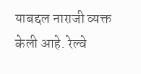याबद्दल नाराजी व्यक्त केली आहे. रेल्वे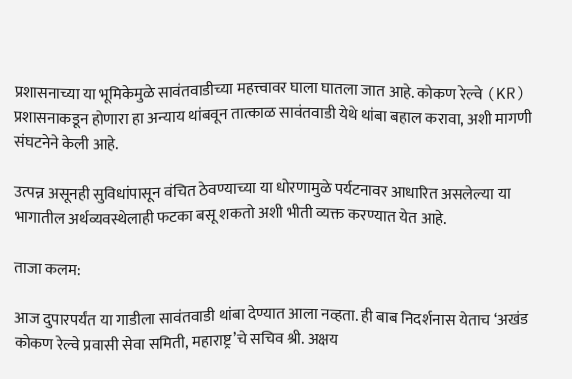प्रशासनाच्या या भूमिकेमुळे सावंतवाडीच्या महत्त्वावर घाला घातला जात आहे. कोकण रेल्वे (KR) प्रशासनाकडून होणारा हा अन्याय थांबवून तात्काळ सावंतवाडी येथे थांबा बहाल करावा, अशी मागणी संघटनेने केली आहे.

उत्पन्न असूनही सुविधांपासून वंचित ठेवण्याच्या या धोरणामुळे पर्यटनावर आधारित असलेल्या या भागातील अर्थव्यवस्थेलाही फटका बसू शकतो अशी भीती व्यक्त करण्यात येत आहे.

ताजा कलम:

आज दुपारपर्यंत या गाडीला सावंतवाडी थांबा देण्यात आला नव्हता. ही बाब निदर्शनास येताच ‘अखंड कोकण रेल्वे प्रवासी सेवा समिती, महाराष्ट्र’चे सचिव श्री. अक्षय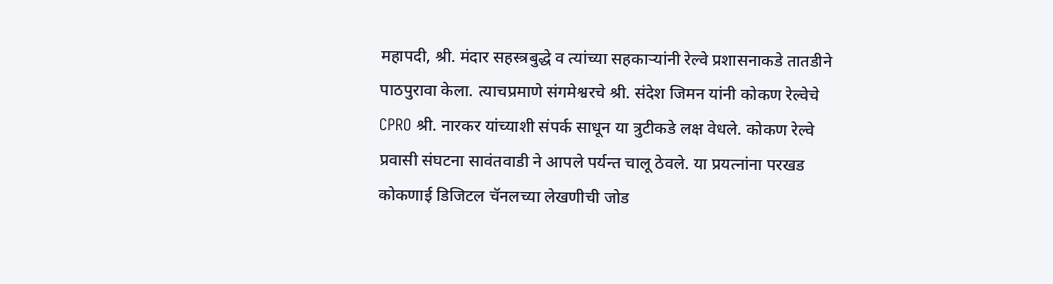महापदी, श्री. मंदार सहस्त्रबुद्धे व त्यांच्या सहकाऱ्यांनी रेल्वे प्रशासनाकडे तातडीने पाठपुरावा केला. त्याचप्रमाणे संगमेश्वरचे श्री. संदेश जिमन यांनी कोकण रेल्वेचे CPRO श्री. नारकर यांच्याशी संपर्क साधून या त्रुटीकडे लक्ष वेधले. कोकण रेल्वे प्रवासी संघटना सावंतवाडी ने आपले पर्यन्त चालू ठेवले. या प्रयत्नांना परखड कोकणाई डिजिटल चॅनलच्या लेखणीची जोड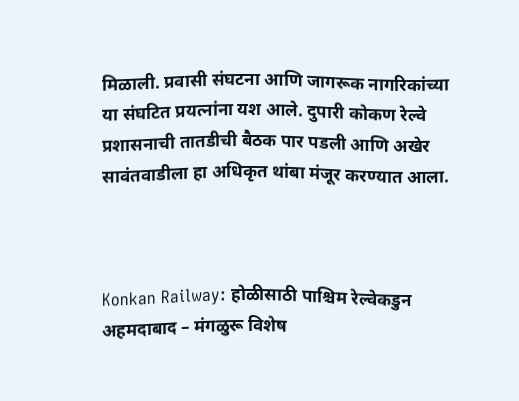मिळाली. प्रवासी संघटना आणि जागरूक नागरिकांच्या या संघटित प्रयत्नांना यश आले. दुपारी कोकण रेल्वे प्रशासनाची तातडीची बैठक पार पडली आणि अखेर सावंतवाडीला हा अधिकृत थांबा मंजूर करण्यात आला.



Konkan Railway: होळीसाठी पाश्चिम रेल्वेकडुन अहमदाबाद – मंगळुरू विशेष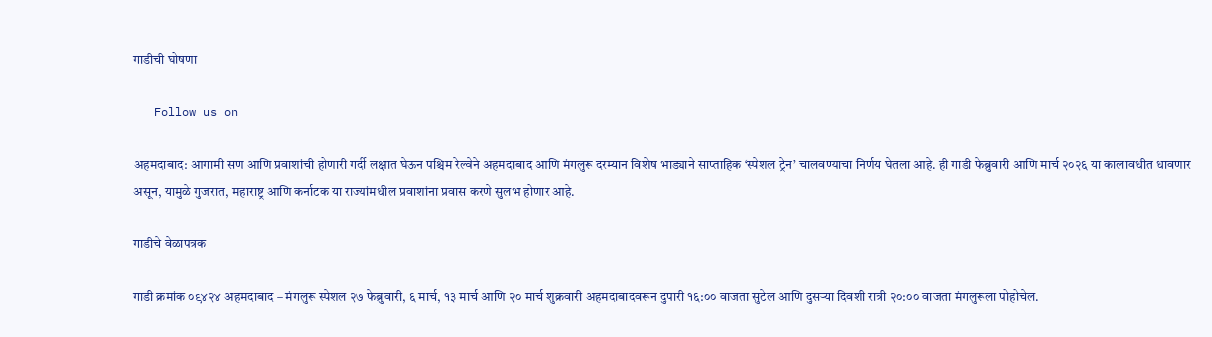गाडीची घोषणा

   Follow us on

अहमदाबाद: आगामी सण आणि प्रवाशांची होणारी गर्दी लक्षात घेऊन पश्चिम रेल्वेने अहमदाबाद आणि मंगलुरू दरम्यान विशेष भाड्याने साप्ताहिक ‘स्पेशल ट्रेन’ चालवण्याचा निर्णय घेतला आहे. ही गाडी फेब्रुवारी आणि मार्च २०२६ या कालावधीत धावणार असून, यामुळे गुजरात, महाराष्ट्र आणि कर्नाटक या राज्यांमधील प्रवाशांना प्रवास करणे सुलभ होणार आहे.

गाडीचे वेळापत्रक

गाडी क्रमांक ०९४२४ अहमदाबाद – मंगलुरू स्पेशल २७ फेब्रुवारी, ६ मार्च, १३ मार्च आणि २० मार्च शुक्रवारी अहमदाबादवरून दुपारी १६:०० वाजता सुटेल आणि दुसऱ्या दिवशी रात्री २०:०० वाजता मंगलुरूला पोहोचेल.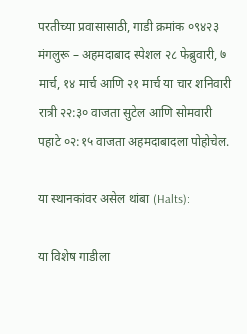परतीच्या प्रवासासाठी, गाडी क्रमांक ०९४२३ मंगलुरू – अहमदाबाद स्पेशल २८ फेब्रुवारी, ७ मार्च, १४ मार्च आणि २१ मार्च या चार शनिवारी रात्री २२:३० वाजता सुटेल आणि सोमवारी पहाटे ०२:१५ वाजता अहमदाबादला पोहोचेल.

या स्थानकांवर असेल थांबा (Halts):

या विशेष गाडीला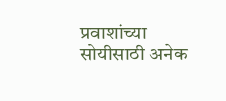प्रवाशांच्या सोयीसाठी अनेक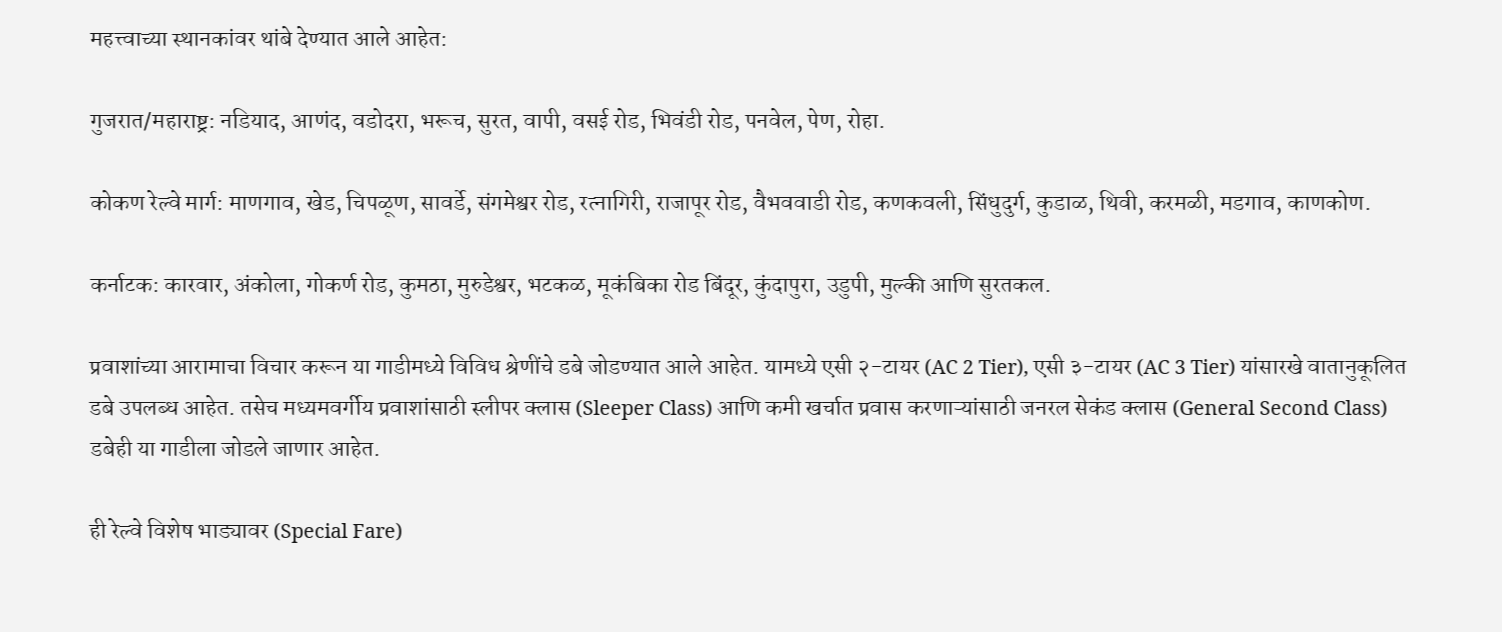महत्त्वाच्या स्थानकांवर थांबे देण्यात आले आहेत:

गुजरात/महाराष्ट्र: नडियाद, आणंद, वडोदरा, भरूच, सुरत, वापी, वसई रोड, भिवंडी रोड, पनवेल, पेण, रोहा.

कोकण रेल्वे मार्ग: माणगाव, खेड, चिपळूण, सावर्डे, संगमेश्वर रोड, रत्नागिरी, राजापूर रोड, वैभववाडी रोड, कणकवली, सिंधुदुर्ग, कुडाळ, थिवी, करमळी, मडगाव, काणकोण.

कर्नाटक: कारवार, अंकोला, गोकर्ण रोड, कुमठा, मुरुडेश्वर, भटकळ, मूकंबिका रोड बिंदूर, कुंदापुरा, उडुपी, मुल्की आणि सुरतकल.

प्रवाशांच्या आरामाचा विचार करून या गाडीमध्ये विविध श्रेणींचे डबे जोडण्यात आले आहेत. यामध्ये एसी २-टायर (AC 2 Tier), एसी ३-टायर (AC 3 Tier) यांसारखे वातानुकूलित डबे उपलब्ध आहेत. तसेच मध्यमवर्गीय प्रवाशांसाठी स्लीपर क्लास (Sleeper Class) आणि कमी खर्चात प्रवास करणाऱ्यांसाठी जनरल सेकंड क्लास (General Second Class) डबेही या गाडीला जोडले जाणार आहेत.

ही रेल्वे विशेष भाड्यावर (Special Fare)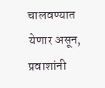चालवण्यात येणार असून, प्रवाशांनी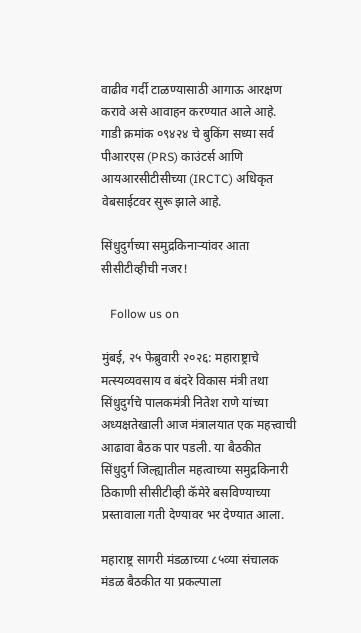वाढीव गर्दी टाळण्यासाठी आगाऊ आरक्षण करावे असे आवाहन करण्यात आले आहे. गाडी क्रमांक ०९४२४ चे बुकिंग सध्या सर्व पीआरएस (PRS) काउंटर्स आणि आयआरसीटीसीच्या (IRCTC) अधिकृत वेबसाईटवर सुरू झाले आहे.

सिंधुदुर्गच्या समुद्रकिनाऱ्यांवर आता सीसीटीव्हीची नजर!

   Follow us on

मुंबई, २५ फेब्रुवारी २०२६: महाराष्ट्राचे मत्स्यव्यवसाय व बंदरे विकास मंत्री तथा सिंधुदुर्गचे पालकमंत्री नितेश राणे यांच्या अध्यक्षतेखाली आज मंत्रालयात एक महत्त्वाची आढावा बैठक पार पडली. या बैठकीत सिंधुदुर्ग जिल्ह्यातील महत्वाच्या समुद्रकिनारी ठिकाणी सीसीटीव्ही कॅमेरे बसविण्याच्या प्रस्तावाला गती देण्यावर भर देण्यात आला.

महाराष्ट्र सागरी मंडळाच्या ८५व्या संचालक मंडळ बैठकीत या प्रकल्पाला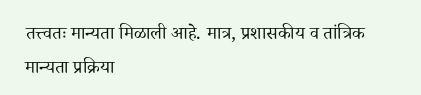तत्त्वतः मान्यता मिळाली आहे. मात्र, प्रशासकीय व तांत्रिक मान्यता प्रक्रिया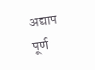अद्याप पूर्ण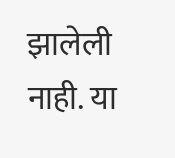झालेली नाही. या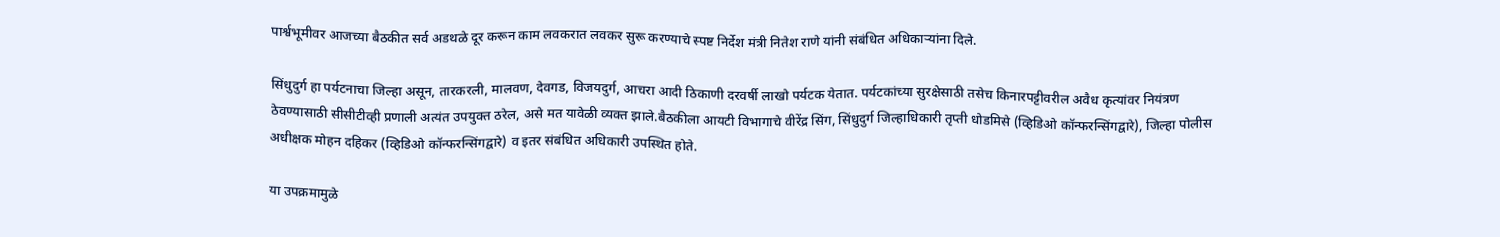पार्श्वभूमीवर आजच्या बैठकीत सर्व अडथळे दूर करून काम लवकरात लवकर सुरू करण्याचे स्पष्ट निर्देश मंत्री नितेश राणे यांनी संबंधित अधिकाऱ्यांना दिले.

सिंधुदुर्ग हा पर्यटनाचा जिल्हा असून, तारकरली, मालवण, देवगड, विजयदुर्ग, आचरा आदी ठिकाणी दरवर्षी लाखो पर्यटक येतात. पर्यटकांच्या सुरक्षेसाठी तसेच किनारपट्टीवरील अवैध कृत्यांवर नियंत्रण ठेवण्यासाठी सीसीटीव्ही प्रणाली अत्यंत उपयुक्त ठरेल, असे मत यावेळी व्यक्त झाले.बैठकीला आयटी विभागाचे वीरेंद्र सिंग, सिंधुदुर्ग जिल्हाधिकारी तृप्ती धोडमिसे (व्हिडिओ कॉन्फरन्सिंगद्वारे), जिल्हा पोलीस अधीक्षक मोहन दहिकर (व्हिडिओ कॉन्फरन्सिंगद्वारे) व इतर संबंधित अधिकारी उपस्थित होते.

या उपक्रमामुळे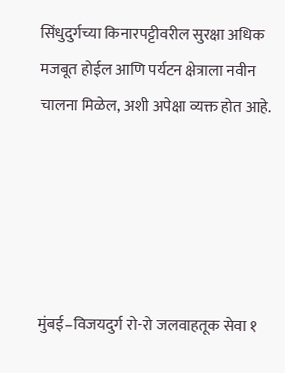सिंधुदुर्गच्या किनारपट्टीवरील सुरक्षा अधिक मजबूत होईल आणि पर्यटन क्षेत्राला नवीन चालना मिळेल, अशी अपेक्षा व्यक्त होत आहे.





मुंबई–विजयदुर्ग रो-रो जलवाहतूक सेवा १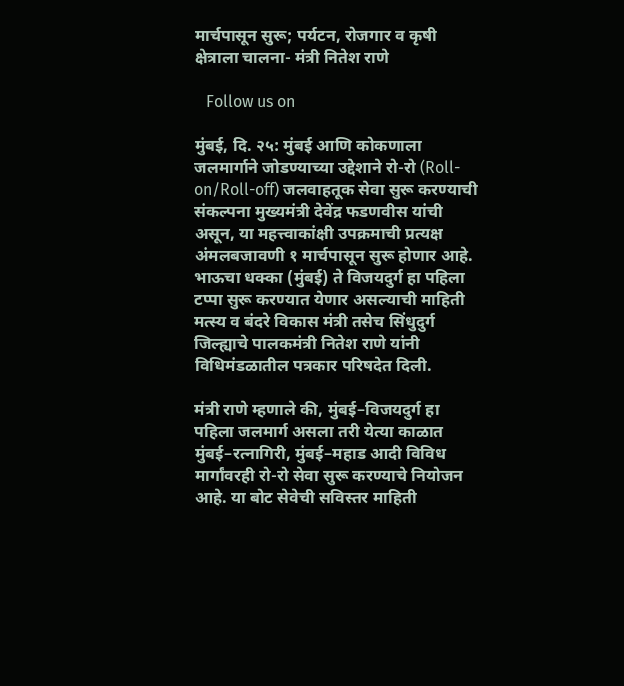मार्चपासून सुरू; पर्यटन, रोजगार व कृषी क्षेत्राला चालना- मंत्री नितेश राणे

   Follow us on

मुंबई, दि. २५: मुंबई आणि कोकणाला जलमार्गाने जोडण्याच्या उद्देशाने रो-रो (Roll-on/Roll-off) जलवाहतूक सेवा सुरू करण्याची संकल्पना मुख्यमंत्री देवेंद्र फडणवीस यांची असून, या महत्त्वाकांक्षी उपक्रमाची प्रत्यक्ष अंमलबजावणी १ मार्चपासून सुरू होणार आहे. भाऊचा धक्का (मुंबई) ते विजयदुर्ग हा पहिला टप्पा सुरू करण्यात येणार असल्याची माहिती मत्स्य व बंदरे विकास मंत्री तसेच सिंधुदुर्ग जिल्ह्याचे पालकमंत्री नितेश राणे यांनी विधिमंडळातील पत्रकार परिषदेत दिली.

मंत्री राणे म्हणाले की, मुंबई–विजयदुर्ग हा पहिला जलमार्ग असला तरी येत्या काळात मुंबई–रत्नागिरी, मुंबई–महाड आदी विविध मार्गांवरही रो-रो सेवा सुरू करण्याचे नियोजन आहे. या बोट सेवेची सविस्तर माहिती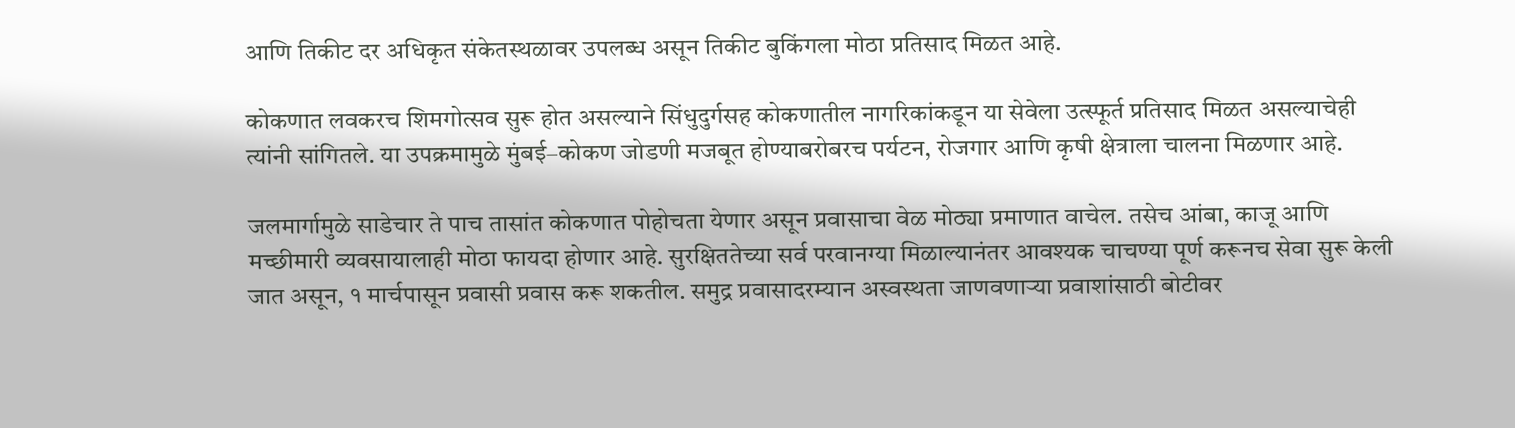आणि तिकीट दर अधिकृत संकेतस्थळावर उपलब्ध असून तिकीट बुकिंगला मोठा प्रतिसाद मिळत आहे.

कोकणात लवकरच शिमगोत्सव सुरू होत असल्याने सिंधुदुर्गसह कोकणातील नागरिकांकडून या सेवेला उत्स्फूर्त प्रतिसाद मिळत असल्याचेही त्यांनी सांगितले. या उपक्रमामुळे मुंबई–कोकण जोडणी मजबूत होण्याबरोबरच पर्यटन, रोजगार आणि कृषी क्षेत्राला चालना मिळणार आहे.

जलमार्गामुळे साडेचार ते पाच तासांत कोकणात पोहोचता येणार असून प्रवासाचा वेळ मोठ्या प्रमाणात वाचेल. तसेच आंबा, काजू आणि मच्छीमारी व्यवसायालाही मोठा फायदा होणार आहे. सुरक्षिततेच्या सर्व परवानग्या मिळाल्यानंतर आवश्यक चाचण्या पूर्ण करूनच सेवा सुरू केली जात असून, १ मार्चपासून प्रवासी प्रवास करू शकतील. समुद्र प्रवासादरम्यान अस्वस्थता जाणवणाऱ्या प्रवाशांसाठी बोटीवर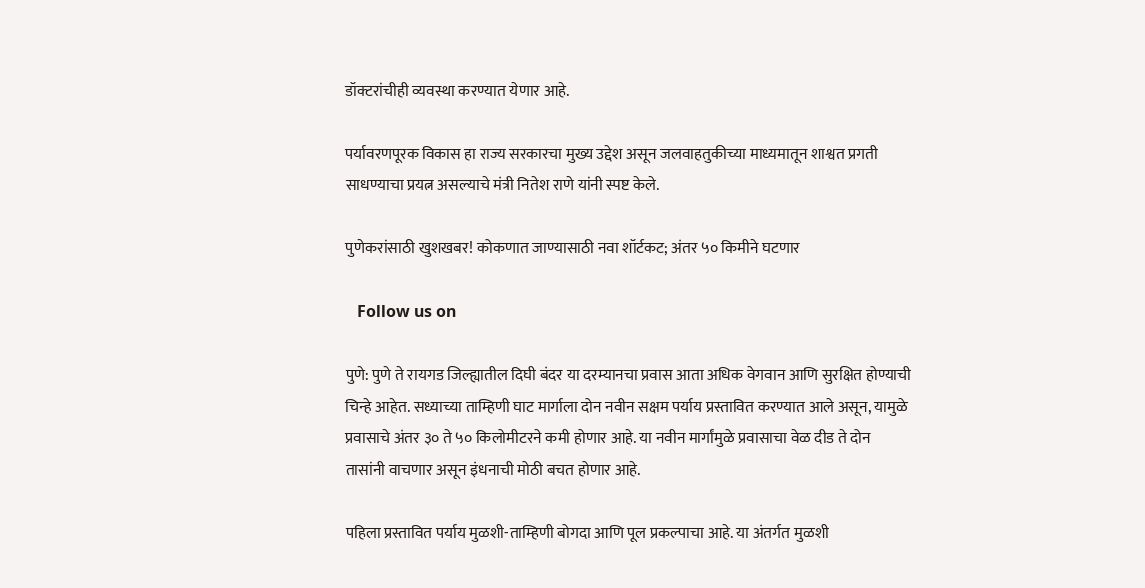डॉक्टरांचीही व्यवस्था करण्यात येणार आहे.

पर्यावरणपूरक विकास हा राज्य सरकारचा मुख्य उद्देश असून जलवाहतुकीच्या माध्यमातून शाश्वत प्रगती साधण्याचा प्रयत्न असल्याचे मंत्री नितेश राणे यांनी स्पष्ट केले.

पुणेकरांसाठी खुशखबर! कोकणात जाण्यासाठी नवा शॉर्टकट; अंतर ५० किमीने घटणार

   Follow us on

पुणे: पुणे ते रायगड जिल्ह्यातील दिघी बंदर या दरम्यानचा प्रवास आता अधिक वेगवान आणि सुरक्षित होण्याची चिन्हे आहेत. सध्याच्या ताम्हिणी घाट मार्गाला दोन नवीन सक्षम पर्याय प्रस्तावित करण्यात आले असून, यामुळे प्रवासाचे अंतर ३० ते ५० किलोमीटरने कमी होणार आहे. या नवीन मार्गांमुळे प्रवासाचा वेळ दीड ते दोन तासांनी वाचणार असून इंधनाची मोठी बचत होणार आहे.

पहिला प्रस्तावित पर्याय मुळशी-ताम्हिणी बोगदा आणि पूल प्रकल्पाचा आहे. या अंतर्गत मुळशी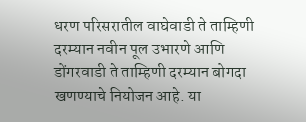धरण परिसरातील वाघेवाडी ते ताम्हिणी दरम्यान नवीन पूल उभारणे आणि डोंगरवाडी ते ताम्हिणी दरम्यान बोगदा खणण्याचे नियोजन आहे. या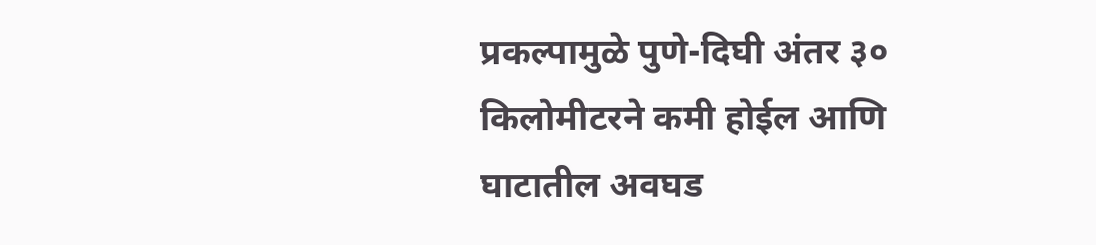प्रकल्पामुळे पुणे-दिघी अंतर ३० किलोमीटरने कमी होईल आणि घाटातील अवघड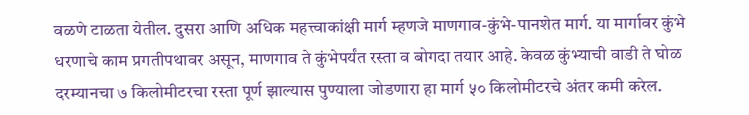वळणे टाळता येतील. दुसरा आणि अधिक महत्त्वाकांक्षी मार्ग म्हणजे माणगाव-कुंभे-पानशेत मार्ग. या मार्गावर कुंभे धरणाचे काम प्रगतीपथावर असून, माणगाव ते कुंभेपर्यंत रस्ता व बोगदा तयार आहे. केवळ कुंभ्याची वाडी ते घोळ दरम्यानचा ७ किलोमीटरचा रस्ता पूर्ण झाल्यास पुण्याला जोडणारा हा मार्ग ५० किलोमीटरचे अंतर कमी करेल.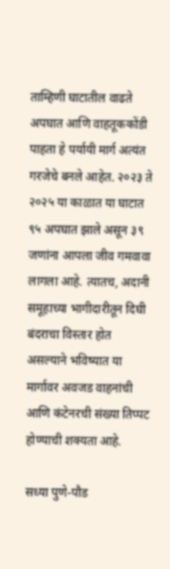ताम्हिणी घाटातील वाढते अपघात आणि वाहतूककोंडी पाहता हे पर्यायी मार्ग अत्यंत गरजेचे बनले आहेत. २०२३ ते २०२५ या काळात या घाटात ९५ अपघात झाले असून ३९ जणांना आपला जीव गमवावा लागला आहे. त्यातच, अदानी समूहाच्या भागीदारीतून दिघी बंदराचा विस्तार होत असल्याने भविष्यात या मार्गावर अवजड वाहनांची आणि कंटेनरची संख्या तिप्पट होण्याची शक्यता आहे.

सध्या पुणे-पौड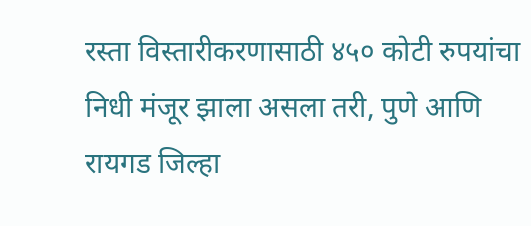रस्ता विस्तारीकरणासाठी ४५० कोटी रुपयांचा निधी मंजूर झाला असला तरी, पुणे आणि रायगड जिल्हा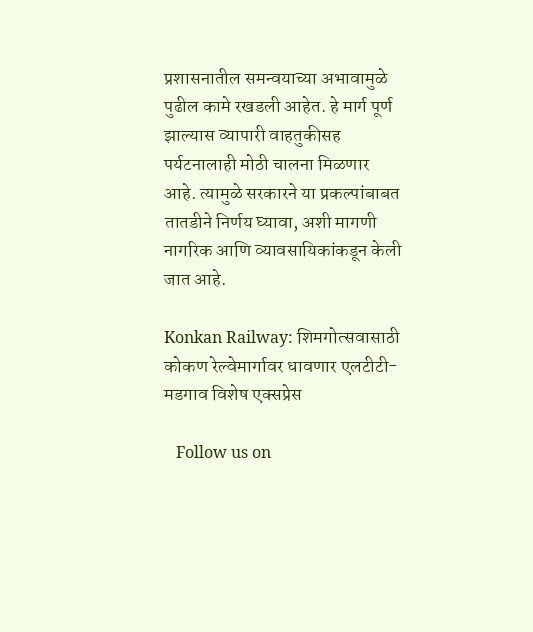प्रशासनातील समन्वयाच्या अभावामुळे पुढील कामे रखडली आहेत. हे मार्ग पूर्ण झाल्यास व्यापारी वाहतुकीसह पर्यटनालाही मोठी चालना मिळणार आहे. त्यामुळे सरकारने या प्रकल्पांबाबत तातडीने निर्णय घ्यावा, अशी मागणी नागरिक आणि व्यावसायिकांकडून केली जात आहे.

Konkan Railway: शिमगोत्सवासाठी कोकण रेल्वेमार्गावर धावणार एलटीटी-मडगाव विशेष एक्सप्रेस

   Follow us on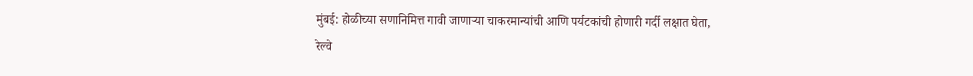मुंबई: होळीच्या सणानिमित्त गावी जाणाऱ्या चाकरमान्यांची आणि पर्यटकांची होणारी गर्दी लक्षात घेता, रेल्वे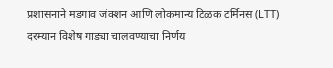प्रशासनाने मडगाव जंक्शन आणि लोकमान्य टिळक टर्मिनस (LTT) दरम्यान विशेष गाड्या चालवण्याचा निर्णय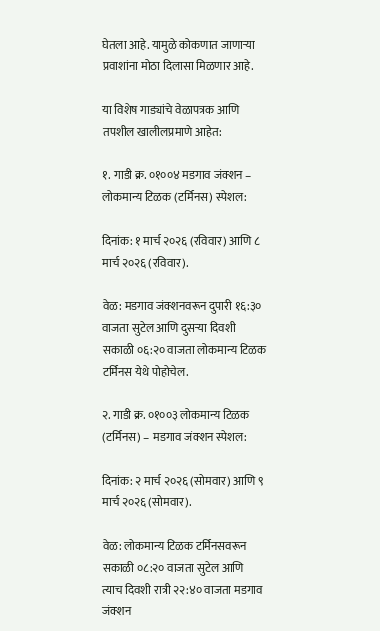घेतला आहे. यामुळे कोकणात जाणाऱ्या प्रवाशांना मोठा दिलासा मिळणार आहे.

या विशेष गाड्यांचे वेळापत्रक आणि तपशील खालीलप्रमाणे आहेत:

१. गाडी क्र. ०१००४ मडगाव जंक्शन – लोकमान्य टिळक (टर्मिनस) स्पेशल:

दिनांक: १ मार्च २०२६ (रविवार) आणि ८ मार्च २०२६ (रविवार).

वेळ: मडगाव जंक्शनवरून दुपारी १६:३० वाजता सुटेल आणि दुसऱ्या दिवशी सकाळी ०६:२० वाजता लोकमान्य टिळक टर्मिनस येथे पोहोचेल.

२. गाडी क्र. ०१००३ लोकमान्य टिळक (टर्मिनस) – मडगाव जंक्शन स्पेशल:

दिनांक: २ मार्च २०२६ (सोमवार) आणि ९ मार्च २०२६ (सोमवार).

वेळ: लोकमान्य टिळक टर्मिनसवरून सकाळी ०८:२० वाजता सुटेल आणि त्याच दिवशी रात्री २२:४० वाजता मडगाव जंक्शन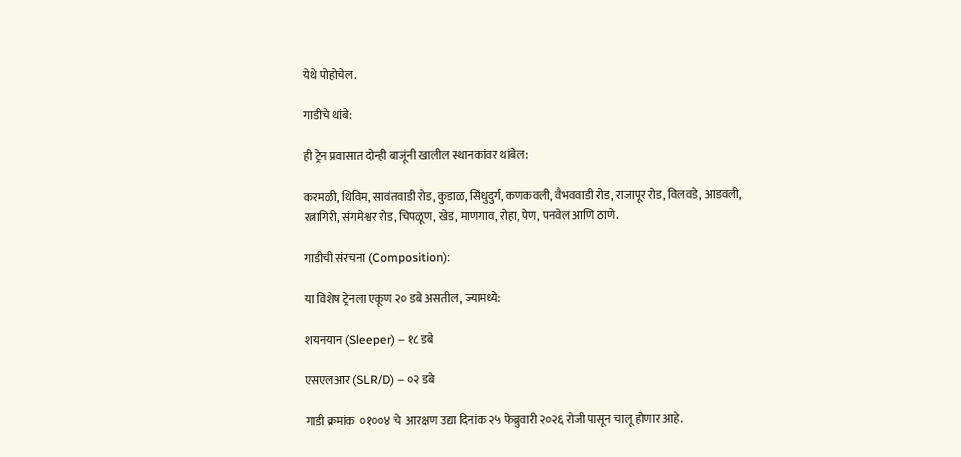येथे पोहोचेल.

गाडीचे थांबे:

ही ट्रेन प्रवासात दोन्ही बाजूंनी खालील स्थानकांवर थांबेल:

करमळी, थिविम, सावंतवाडी रोड, कुडाळ, सिंधुदुर्ग, कणकवली, वैभववाडी रोड, राजापूर रोड, विलवडे, आडवली, रत्नागिरी, संगमेश्वर रोड, चिपळूण, खेड, माणगाव, रोहा, पेण, पनवेल आणि ठाणे.

गाडीची संरचना (Composition):

या विशेष ट्रेनला एकूण २० डबे असतील, ज्यामध्ये:

शयनयान (Sleeper) – १८ डबे

एसएलआर (SLR/D) – ०२ डबे

गाडी क्रमांक  ०१००४ चे  आरक्षण उद्या दिनांक २५ फेब्रुवारी २०२६ रोजी पासून चालू होणार आहे.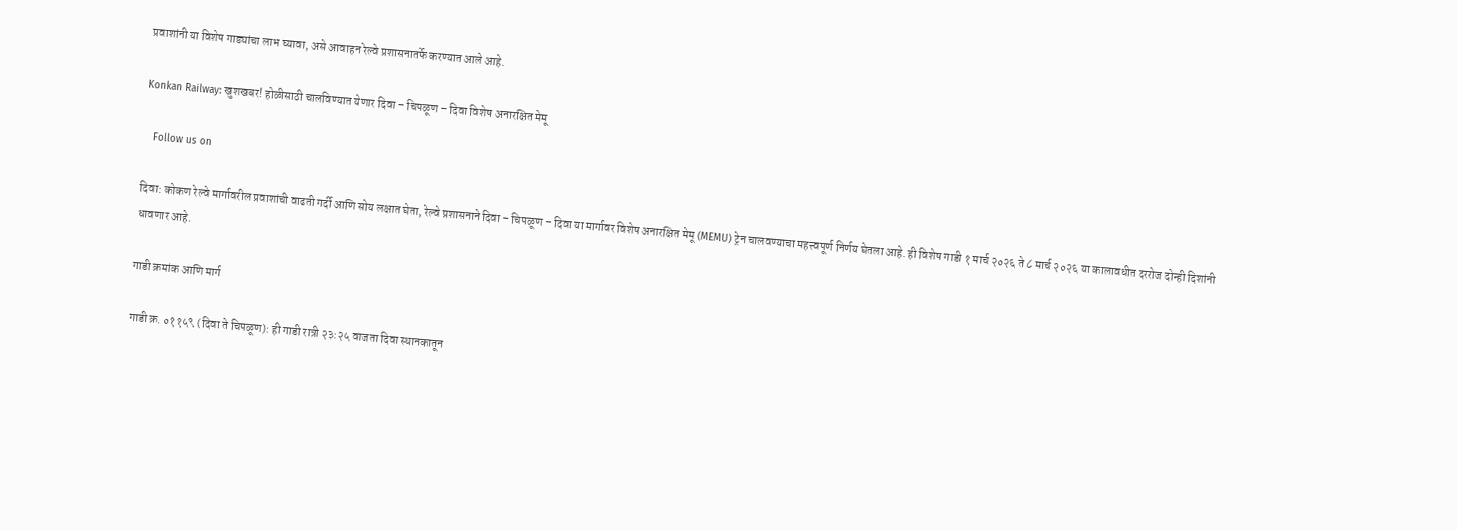प्रवाशांनी या विशेष गाड्यांचा लाभ घ्यावा, असे आवाहन रेल्वे प्रशासनातर्फे करण्यात आले आहे.

Konkan Railway: खुशखबर! होळीसाठी चालविण्यात येणार दिवा – चिपळूण – दिवा विशेष अनारक्षित मेमू

   Follow us on

दिवा: कोकण रेल्वे मार्गावरील प्रवाशांची वाढती गर्दी आणि सोय लक्षात घेता, रेल्वे प्रशासनाने दिवा – चिपळूण – दिवा या मार्गावर विशेष अनारक्षित मेमू (MEMU) ट्रेन चालवण्याचा महत्त्वपूर्ण निर्णय घेतला आहे. ही विशेष गाडी १ मार्च २०२६ ते ८ मार्च २०२६ या कालावधीत दररोज दोन्ही दिशांनी धावणार आहे.

गाडी क्रमांक आणि मार्ग

गाडी क्र. ०११५९ (दिवा ते चिपळूण): ही गाडी रात्री २३:२५ वाजता दिवा स्थानकातून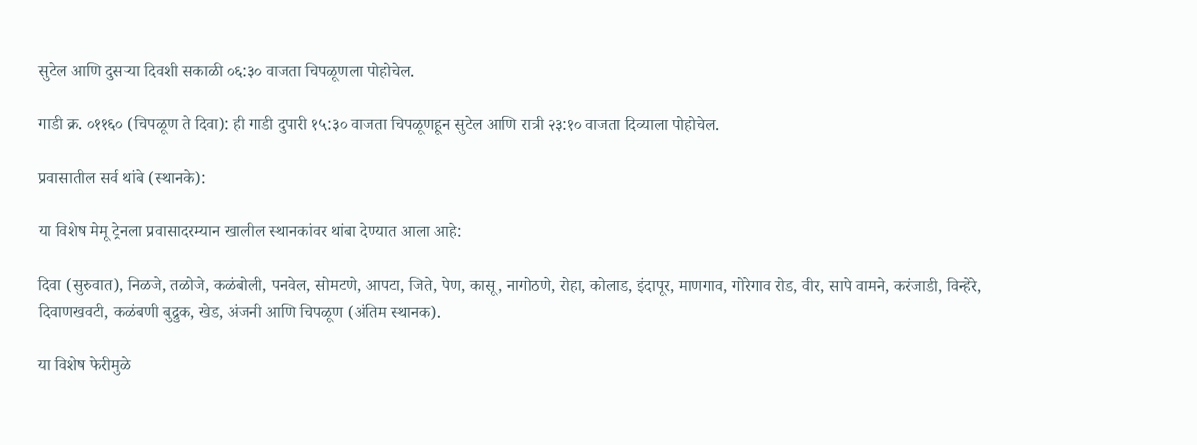सुटेल आणि दुसऱ्या दिवशी सकाळी ०६:३० वाजता चिपळूणला पोहोचेल.

गाडी क्र. ०११६० (चिपळूण ते दिवा): ही गाडी दुपारी १५:३० वाजता चिपळूणहून सुटेल आणि रात्री २३:१० वाजता दिव्याला पोहोचेल.

प्रवासातील सर्व थांबे (स्थानके):

या विशेष मेमू ट्रेनला प्रवासादरम्यान खालील स्थानकांवर थांबा देण्यात आला आहे:

दिवा (सुरुवात), निळजे, तळोजे, कळंबोली, पनवेल, सोमटणे, आपटा, जिते, पेण, कासू, नागोठणे, रोहा, कोलाड, इंदापूर, माणगाव, गोरेगाव रोड, वीर, सापे वामने, करंजाडी, विन्हेरे, दिवाणखवटी, कळंबणी बुद्रुक, खेड, अंजनी आणि चिपळूण (अंतिम स्थानक).

या विशेष फेरीमुळे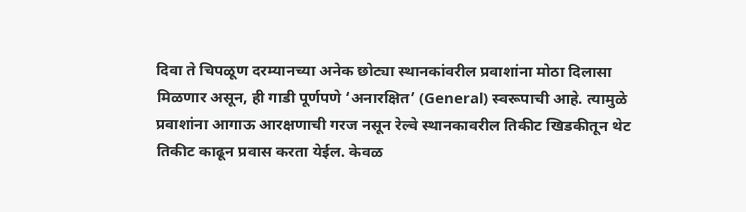दिवा ते चिपळूण दरम्यानच्या अनेक छोट्या स्थानकांवरील प्रवाशांना मोठा दिलासा मिळणार असून, ही गाडी पूर्णपणे ‘अनारक्षित’ (General) स्वरूपाची आहे. त्यामुळे प्रवाशांना आगाऊ आरक्षणाची गरज नसून रेल्वे स्थानकावरील तिकीट खिडकीतून थेट तिकीट काढून प्रवास करता येईल. केवळ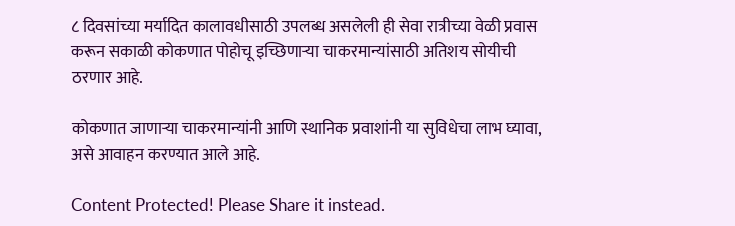८ दिवसांच्या मर्यादित कालावधीसाठी उपलब्ध असलेली ही सेवा रात्रीच्या वेळी प्रवास करून सकाळी कोकणात पोहोचू इच्छिणाऱ्या चाकरमान्यांसाठी अतिशय सोयीची ठरणार आहे.

कोकणात जाणाऱ्या चाकरमान्यांनी आणि स्थानिक प्रवाशांनी या सुविधेचा लाभ घ्यावा, असे आवाहन करण्यात आले आहे.

Content Protected! Please Share it instead.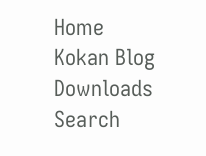Home
Kokan Blog
Downloads
Search